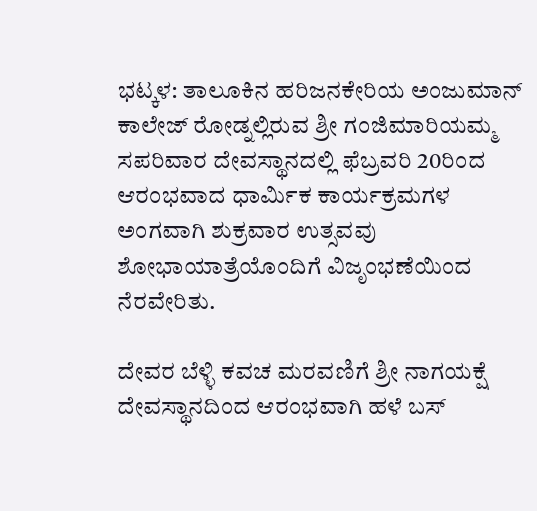ಭಟ್ಕಳ: ತಾಲೂಕಿನ ಹರಿಜನಕೇರಿಯ ಅಂಜುಮಾನ್ ಕಾಲೇಜ್ ರೋಡ್ನಲ್ಲಿರುವ ಶ್ರೀ ಗಂಜಿಮಾರಿಯಮ್ಮ ಸಪರಿವಾರ ದೇವಸ್ಥಾನದಲ್ಲಿ ಫೆಬ್ರವರಿ 20ರಿಂದ ಆರಂಭವಾದ ಧಾರ್ಮಿಕ ಕಾರ್ಯಕ್ರಮಗಳ ಅಂಗವಾಗಿ ಶುಕ್ರವಾರ ಉತ್ಸವವು ಶೋಭಾಯಾತ್ರೆಯೊಂದಿಗೆ ವಿಜೃಂಭಣೆಯಿಂದ ನೆರವೇರಿತು.

ದೇವರ ಬೆಳ್ಳಿ ಕವಚ ಮರವಣಿಗೆ ಶ್ರೀ ನಾಗಯಕ್ಷೆ ದೇವಸ್ಥಾನದಿಂದ ಆರಂಭವಾಗಿ ಹಳೆ ಬಸ್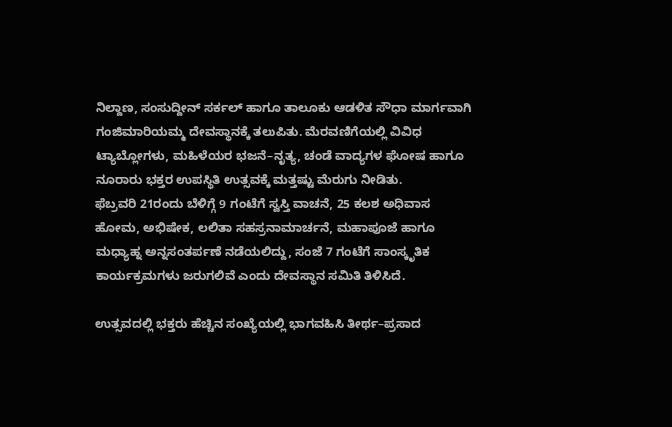ನಿಲ್ದಾಣ, ಸಂಸುದ್ದೀನ್ ಸರ್ಕಲ್ ಹಾಗೂ ತಾಲೂಕು ಆಡಳಿತ ಸೌಧಾ ಮಾರ್ಗವಾಗಿ ಗಂಜಿಮಾರಿಯಮ್ಮ ದೇವಸ್ಥಾನಕ್ಕೆ ತಲುಪಿತು. ಮೆರವಣಿಗೆಯಲ್ಲಿ ವಿವಿಧ ಟ್ಯಾಬ್ಲೋಗಳು, ಮಹಿಳೆಯರ ಭಜನೆ–ನೃತ್ಯ, ಚಂಡೆ ವಾದ್ಯಗಳ ಘೋಷ ಹಾಗೂ ನೂರಾರು ಭಕ್ತರ ಉಪಸ್ಥಿತಿ ಉತ್ಸವಕ್ಕೆ ಮತ್ತಷ್ಟು ಮೆರುಗು ನೀಡಿತು.
ಫೆಬ್ರವರಿ 21ರಂದು ಬೆಳಿಗ್ಗೆ 9 ಗಂಟೆಗೆ ಸ್ವಸ್ತಿ ವಾಚನೆ, 25 ಕಲಶ ಅಧಿವಾಸ ಹೋಮ, ಅಭಿಷೇಕ, ಲಲಿತಾ ಸಹಸ್ರನಾಮಾರ್ಚನೆ, ಮಹಾಪೂಜೆ ಹಾಗೂ ಮಧ್ಯಾಹ್ನ ಅನ್ನಸಂತರ್ಪಣೆ ನಡೆಯಲಿದ್ದು, ಸಂಜೆ 7 ಗಂಟೆಗೆ ಸಾಂಸ್ಕೃತಿಕ ಕಾರ್ಯಕ್ರಮಗಳು ಜರುಗಲಿವೆ ಎಂದು ದೇವಸ್ಥಾನ ಸಮಿತಿ ತಿಳಿಸಿದೆ.

ಉತ್ಸವದಲ್ಲಿ ಭಕ್ತರು ಹೆಚ್ಚಿನ ಸಂಖ್ಯೆಯಲ್ಲಿ ಭಾಗವಹಿಸಿ ತೀರ್ಥ–ಪ್ರಸಾದ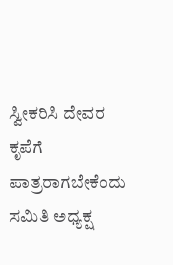ಸ್ವೀಕರಿಸಿ ದೇವರ ಕೃಪೆಗೆ ಪಾತ್ರರಾಗಬೇಕೆಂದು ಸಮಿತಿ ಅಧ್ಯಕ್ಷ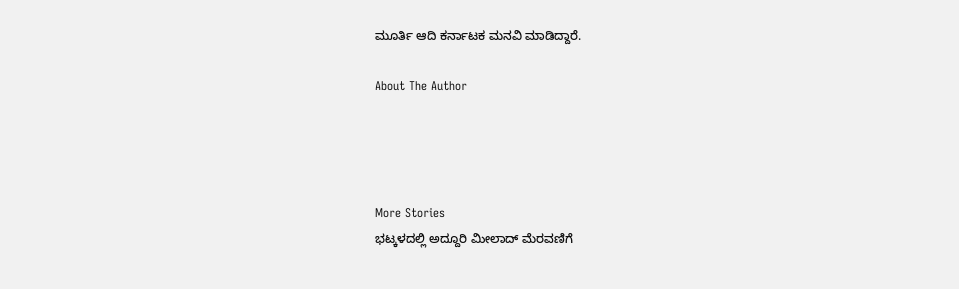ಮೂರ್ತಿ ಆದಿ ಕರ್ನಾಟಕ ಮನವಿ ಮಾಡಿದ್ದಾರೆ.

About The Author




More Stories
ಭಟ್ಕಳದಲ್ಲಿ ಅದ್ದೂರಿ ಮೀಲಾದ್ ಮೆರವಣಿಗೆ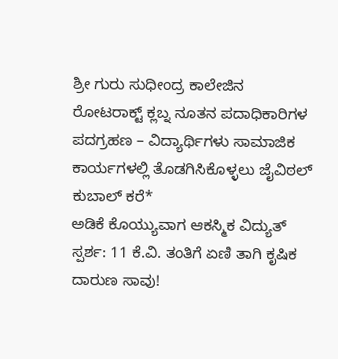ಶ್ರೀ ಗುರು ಸುಧೀಂದ್ರ ಕಾಲೇಜಿನ ರೋಟರಾಕ್ಟ್ ಕ್ಲಬ್ನ ನೂತನ ಪದಾಧಿಕಾರಿಗಳ ಪದಗ್ರಹಣ – ವಿದ್ಯಾರ್ಥಿಗಳು ಸಾಮಾಜಿಕ ಕಾರ್ಯಗಳಲ್ಲಿ ತೊಡಗಿಸಿಕೊಳ್ಳಲು ಜೈವಿಠಲ್ ಕುಬಾಲ್ ಕರೆ*
ಅಡಿಕೆ ಕೊಯ್ಯುವಾಗ ಆಕಸ್ಮಿಕ ವಿದ್ಯುತ್ ಸ್ಪರ್ಶ: 11 ಕೆ.ವಿ. ತಂತಿಗೆ ಏಣಿ ತಾಗಿ ಕೃಷಿಕ ದಾರುಣ ಸಾವು!